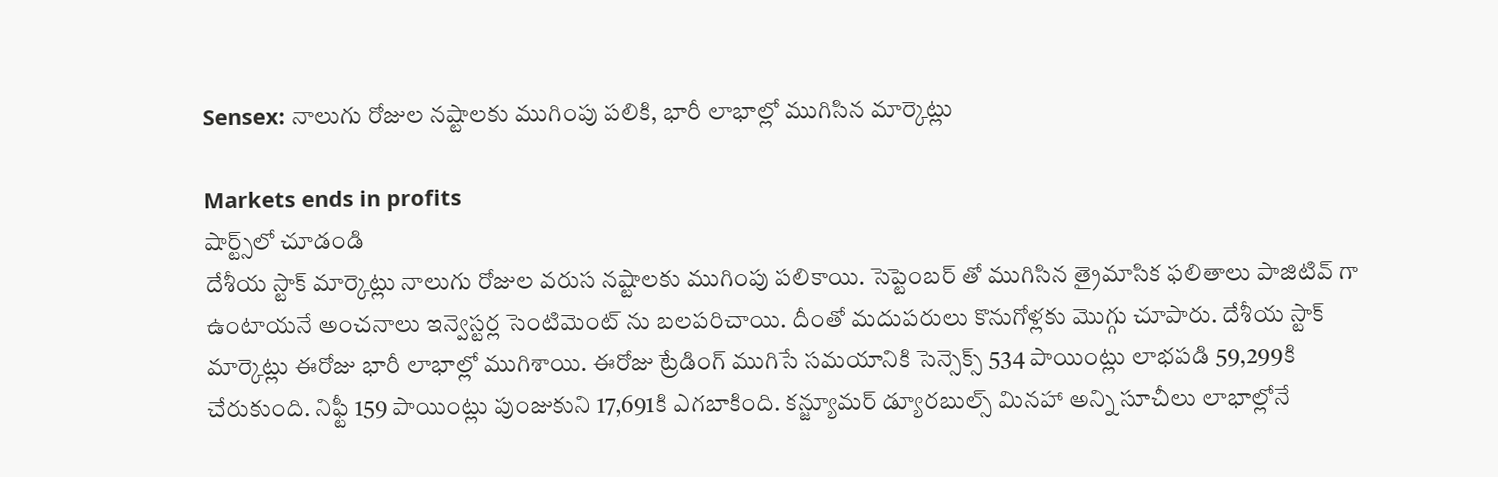Sensex: నాలుగు రోజుల నష్టాలకు ముగింపు పలికి, భారీ లాభాల్లో ముగిసిన మార్కెట్లు

Markets ends in profits
షార్ట్స్‌లో చూడండి
దేశీయ స్టాక్ మార్కెట్లు నాలుగు రోజుల వరుస నష్టాలకు ముగింపు పలికాయి. సెప్టెంబర్ తో ముగిసిన త్రైమాసిక ఫలితాలు పాజిటివ్ గా ఉంటాయనే అంచనాలు ఇన్వెస్టర్ల సెంటిమెంట్ ను బలపరిచాయి. దీంతో మదుపరులు కొనుగోళ్లకు మొగ్గు చూపారు. దేశీయ స్టాక్ మార్కెట్లు ఈరోజు భారీ లాభాల్లో ముగిశాయి. ఈరోజు ట్రేడింగ్ ముగిసే సమయానికి సెన్సెక్స్ 534 పాయింట్లు లాభపడి 59,299కి చేరుకుంది. నిఫ్టీ 159 పాయింట్లు పుంజుకుని 17,691కి ఎగబాకింది. కన్జ్యూమర్ డ్యూరబుల్స్ మినహా అన్ని సూచీలు లాభాల్లోనే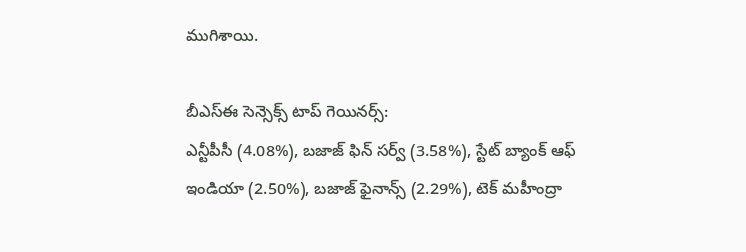ముగిశాయి.

బీఎస్ఈ సెన్సెక్స్ టాప్ గెయినర్స్:
ఎన్టీపీసీ (4.08%), బజాజ్ ఫిన్ సర్వ్ (3.58%), స్టేట్ బ్యాంక్ ఆఫ్ ఇండియా (2.50%), బజాజ్ ఫైనాన్స్ (2.29%), టెక్ మహీంద్రా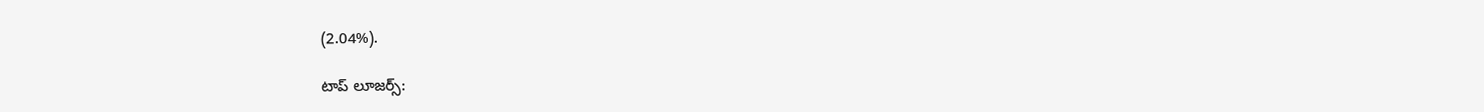(2.04%).

టాప్ లూజర్స్: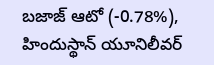బజాజ్ ఆటో (-0.78%), హిందుస్థాన్ యూనిలీవర్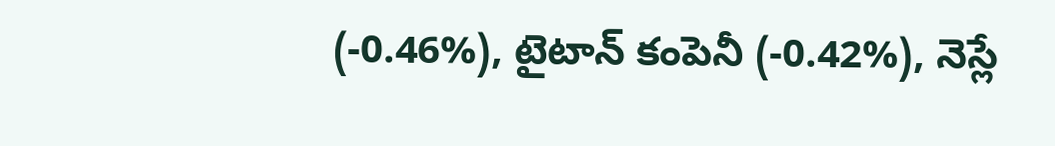(-0.46%), టైటాన్ కంపెనీ (-0.42%), నెస్లే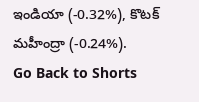ఇండియా (-0.32%), కొటక్ మహీంద్రా (-0.24%).
Go Back to Shorts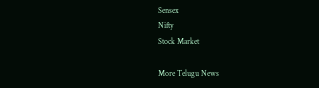Sensex
Nifty
Stock Market

More Telugu News